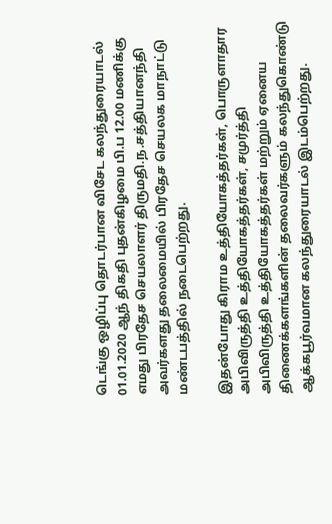டெங்கு ஒழிப்பு தொடர்பான விசேட கலந்துரையாடல்  01.01.2020 ஆந் திகதி புதன்கிழமை பி.ப 12.00 மணிக்கு எமது பிரதேச செயலாளர் திருமதி.ந.சத்தியானந்தி அவர்களது தலைமையில் பிரதேச செயலக மாநாட்டு மண்டபத்தில் நடைபெற்றது.

இதன்போது கிராம உத்தியோகத்தர்கள், பொருளாதார அபிவிருத்தி உத்தியோகத்தர்கள், சமுர்த்தி அபிவிருத்தி உத்தியோகத்தர்கள் மற்றும் ஏனைய திணைக்களங்களின் தலைவர்களும் கலந்துகொண்டு ஆக்கபூர்வமான கலந்துரையாடல் இடம்பெற்றது.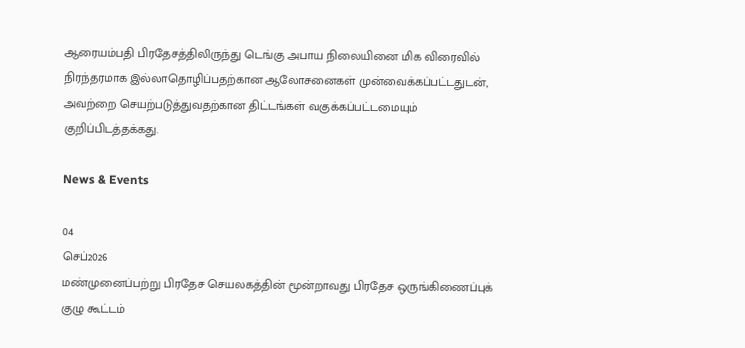ஆரையம்பதி பிரதேசத்திலிருந்து டெங்கு அபாய நிலையினை மிக விரைவில் நிரந்தரமாக இல்லாதொழிப்பதற்கான ஆலோசனைகள் முன்வைக்கப்பட்டதுடன், அவற்றை செயற்படுத்துவதற்கான திட்டங்கள் வகுக்கப்பட்டமையும் குறிப்பிடத்தக்கது.

News & Events

04
செப்2026
மண்முனைப்பற்று பிரதேச செயலகத்தின் மூன்றாவது பிரதேச ஒருங்கிணைப்புக் குழு கூட்டம்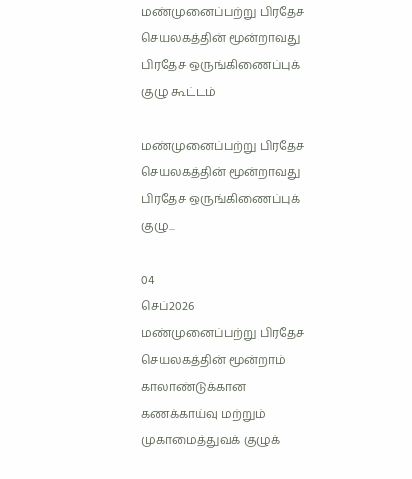மண்முனைப்பற்று பிரதேச செயலகத்தின் மூன்றாவது பிரதேச ஒருங்கிணைப்புக் குழு கூட்டம்

மண்முனைப்பற்று பிரதேச செயலகத்தின் மூன்றாவது பிரதேச ஒருங்கிணைப்புக் குழு...

04
செப்2026
மண்முனைப்பற்று பிரதேச செயலகத்தின் மூன்றாம் காலாண்டுக்கான கணக்காய்வு மற்றும் முகாமைத்துவக் குழுக்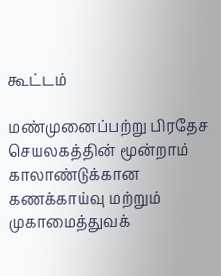கூட்டம்

மண்முனைப்பற்று பிரதேச செயலகத்தின் மூன்றாம் காலாண்டுக்கான கணக்காய்வு மற்றும் முகாமைத்துவக்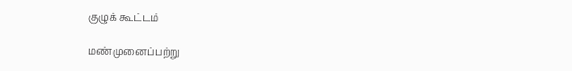குழுக் கூட்டம்

மண்முனைப்பற்று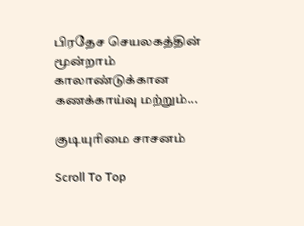பிரதேச செயலகத்தின் மூன்றாம் காலாண்டுக்கான கணக்காய்வு மற்றும்...

குடியுரிமை சாசனம்

Scroll To Top